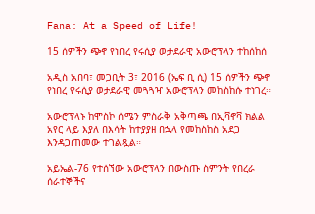Fana: At a Speed of Life!

15 ሰዎችን ጭኖ የነበረ የሩሲያ ወታደራዊ አውሮፕላን ተከሰከሰ

አዲስ አበባ፣ መጋቢት 3፣ 2016 (ኤፍ ቢ ሲ) 15 ሰዎችን ጭኖ የነበረ የሩሲያ ወታደራዊ መጓጓዣ አውሮፕላን መከስከሱ ተነገረ።

አውሮፕላኑ ከሞስኮ ሰሜን ምስራቅ አቅጣጫ በኢቫኖቫ ክልል አየር ላይ እያለ በእሳት ከተያያዘ በኋላ የመከስከስ አደጋ እንዳጋጠመው ተገልጿል።

አይኤል-76 የተሰኘው አውሮፕላን በውስጡ ስምንት የበረራ ሰራተኞችና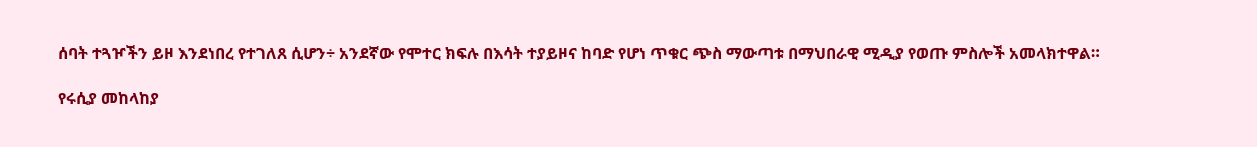ሰባት ተጓዦችን ይዞ እንደነበረ የተገለጸ ሲሆን÷ አንደኛው የሞተር ክፍሉ በእሳት ተያይዞና ከባድ የሆነ ጥቁር ጭስ ማውጣቱ በማህበራዊ ሚዲያ የወጡ ምስሎች አመላክተዋል።

የሩሲያ መከላከያ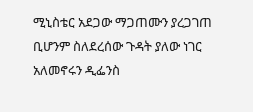ሚኒስቴር አደጋው ማጋጠሙን ያረጋገጠ ቢሆንም ስለደረሰው ጉዳት ያለው ነገር አለመኖሩን ዲፌንስ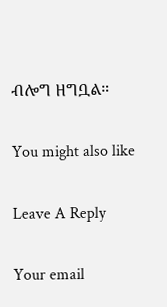ብሎግ ዘግቧል።

You might also like

Leave A Reply

Your email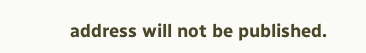address will not be published.